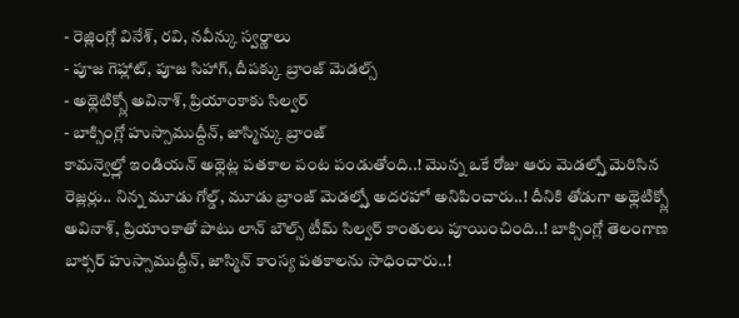- రెజ్లింగ్లో వినేశ్, రవి, నవీన్కు స్వర్ణాలు
- పూజ గెహ్లాట్, పూజ సిహాగ్, దీపక్కు బ్రాంజ్ మెడల్స్
- అథ్లెటిక్స్లో అవినాశ్, ప్రియాంకాకు సిల్వర్
- బాక్సింగ్లో హుస్సాముద్దీన్, జాస్మిన్కు బ్రాంజ్
కామన్వెల్త్లో ఇండియన్ అథ్లెట్ల పతకాల పంట పండుతోంది..! మొన్న ఒకే రోజు ఆరు మెడల్స్తో మెరిసిన రెజ్లర్లు.. నిన్న మూడు గోల్డ్, మూడు బ్రాంజ్ మెడల్స్తో అదరహో అనిపించారు..! దీనికి తోడుగా అథ్లెటిక్స్లో అవినాశ్, ప్రియాంకాతో పాటు లాన్ బౌల్స్ టీమ్ సిల్వర్ కాంతులు పూయించింది..! బాక్సింగ్లో తెలంగాణ బాక్సర్ హుస్సాముద్దీన్, జాస్మిన్ కాంస్య పతకాలను సాధించారు..!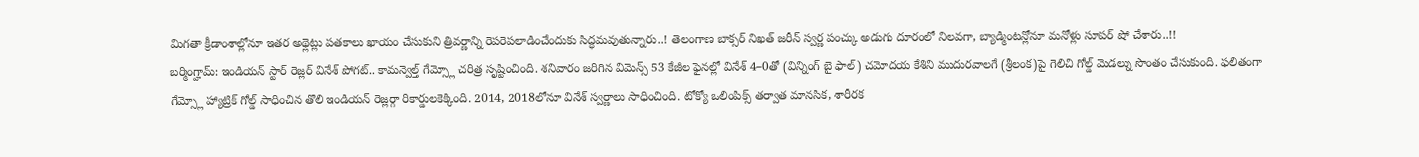మిగతా క్రీడాంశాల్లోనూ ఇతర అథ్లెట్లు పతకాలు ఖాయం చేసుకుని త్రివర్ణాన్ని రెపరెపలాడించేందుకు సిద్ధమవుతున్నారు..! తెలంగాణ బాక్సర్ నిఖత్ జరీన్ స్వర్ణ పంచ్కు అడుగు దూరంలో నిలవగా, బ్యాడ్మింటన్లోనూ మనోళ్లు సూపర్ షో చేశారు..!!
బర్మింగ్హామ్: ఇండియన్ స్టార్ రెజ్లర్ వినేశ్ పోగట్.. కామన్వెల్త్ గేమ్స్లో చరిత్ర సృష్టించింది. శనివారం జరిగిన విమెన్స్ 53 కేజీల ఫైనల్లో వినేశ్ 4–0తో (విన్నింగ్ బై ఫాల్) చమోదయ కేశిని ముదురవాలగే (శ్రీలంక)పై గెలిచి గోల్డ్ మెడల్ను సొంతం చేసుకుంది. ఫలితంగా గేమ్స్లో హ్యాట్రిక్ గోల్డ్ సాధించిన తొలి ఇండియన్ రెజ్లర్గా రికార్డులకెక్కింది. 2014, 2018లోనూ వినేశ్ స్వర్ణాలు సాధించింది. టోక్యో ఒలింపిక్స్ తర్వాత మానసిక, శారీరక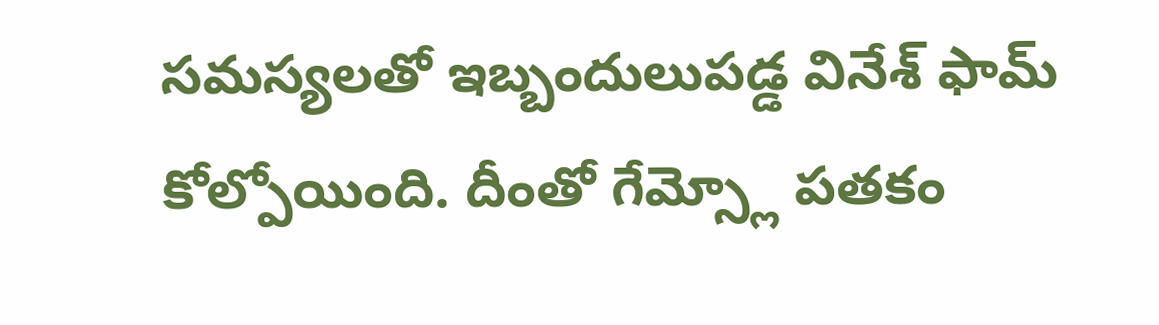సమస్యలతో ఇబ్బందులుపడ్డ వినేశ్ ఫామ్ కోల్పోయింది. దీంతో గేమ్స్లో పతకం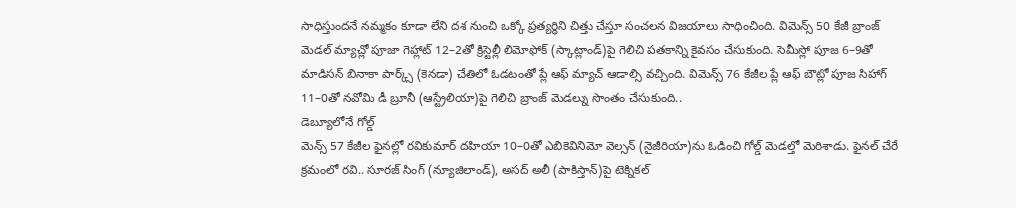సాధిస్తుందనే నమ్మకం కూడా లేని దశ నుంచి ఒక్కో ప్రత్యర్థిని చిత్తు చేస్తూ సంచలన విజయాలు సాధించింది. విమెన్స్ 50 కేజీ బ్రాంజ్ మెడల్ మ్యాచ్లో పూజా గెహ్లాట్ 12–2తో క్రిస్టెల్లీ లిమోఫోక్ (స్కాట్లాండ్)పై గెలిచి పతకాన్ని కైవసం చేసుకుంది. సెమీస్లో పూజ 6–9తో మాడిసన్ బినాకా పార్క్స్ (కెనడా) చేతిలో ఓడటంతో ప్లే ఆఫ్ మ్యాచ్ ఆడాల్సి వచ్చింది. విమెన్స్ 76 కేజీల ప్లే ఆఫ్ బౌట్లో పూజ సిహాగ్ 11–0తో నవోమి డీ బ్రూనీ (ఆస్ట్రేలియా)పై గెలిచి బ్రాంజ్ మెడల్ను సొంతం చేసుకుంది..
డెబ్యూలోనే గోల్డ్
మెన్స్ 57 కేజీల ఫైనల్లో రవికుమార్ దహియా 10–0తో ఎబికెవినిమో వెల్సన్ (నైజీరియా)ను ఓడించి గోల్డ్ మెడల్తో మెరిశాడు. ఫైనల్ చేరే క్రమంలో రవి.. సూరజ్ సింగ్ (న్యూజిలాండ్), అసద్ అలీ (పాకిస్తాన్)పై టెక్నికల్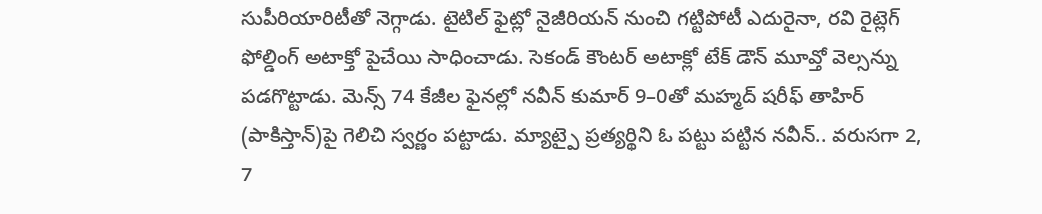సుపీరియారిటీతో నెగ్గాడు. టైటిల్ ఫైట్లో నైజీరియన్ నుంచి గట్టిపోటీ ఎదురైనా, రవి రైట్లెగ్ ఫోల్డింగ్ అటాక్తో పైచేయి సాధించాడు. సెకండ్ కౌంటర్ అటాక్లో టేక్ డౌన్ మూవ్తో వెల్సన్ను పడగొట్టాడు. మెన్స్ 74 కేజీల ఫైనల్లో నవీన్ కుమార్ 9–0తో మహ్మద్ షరీఫ్ తాహిర్ (పాకిస్తాన్)పై గెలిచి స్వర్ణం పట్టాడు. మ్యాట్పై ప్రత్యర్థిని ఓ పట్టు పట్టిన నవీన్.. వరుసగా 2, 7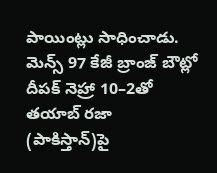పాయింట్లు సాధించాడు. మెన్స్ 97 కేజీ బ్రాంజ్ బౌట్లో దీపక్ నెహ్రా 10–2తో తయాబ్ రజా (పాకిస్తాన్)పై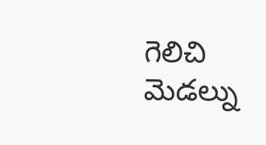గెలిచి మెడల్ను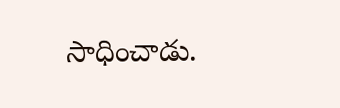సాధించాడు.